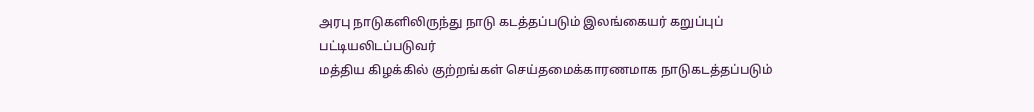அரபு நாடுகளிலிருந்து நாடு கடத்தப்படும் இலங்கையர் கறுப்புப் பட்டியலிடப்படுவர்
மத்திய கிழக்கில் குற்றங்கள் செய்தமைக்காரணமாக நாடுகடத்தப்படும்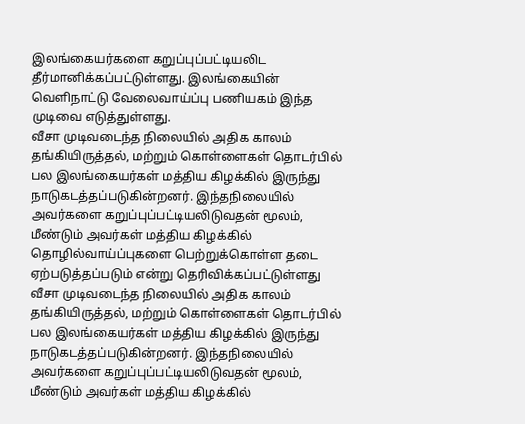இலங்கையர்களை கறுப்புப்பட்டியலிட தீர்மானிக்கப்பட்டுள்ளது. இலங்கையின் வெளிநாட்டு வேலைவாய்ப்பு பணியகம் இந்த முடிவை எடுத்துள்ளது.
வீசா முடிவடைந்த நிலையில் அதிக காலம் தங்கியிருத்தல், மற்றும் கொள்ளைகள் தொடர்பில் பல இலங்கையர்கள் மத்திய கிழக்கில் இருந்து நாடுகடத்தப்படுகின்றனர். இந்தநிலையில் அவர்களை கறுப்புப்பட்டியலிடுவதன் மூலம், மீண்டும் அவர்கள் மத்திய கிழக்கில் தொழில்வாய்ப்புகளை பெற்றுக்கொள்ள தடை ஏற்படுத்தப்படும் என்று தெரிவிக்கப்பட்டுள்ளது
வீசா முடிவடைந்த நிலையில் அதிக காலம் தங்கியிருத்தல், மற்றும் கொள்ளைகள் தொடர்பில் பல இலங்கையர்கள் மத்திய கிழக்கில் இருந்து நாடுகடத்தப்படுகின்றனர். இந்தநிலையில் அவர்களை கறுப்புப்பட்டியலிடுவதன் மூலம், மீண்டும் அவர்கள் மத்திய கிழக்கில்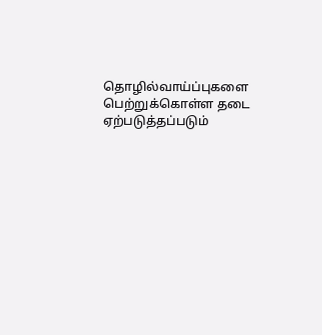தொழில்வாய்ப்புகளை பெற்றுக்கொள்ள தடை ஏற்படுத்தப்படும்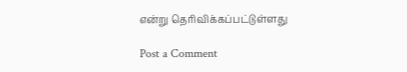என்று தெரிவிக்கப்பட்டுள்ளது

Post a Comment